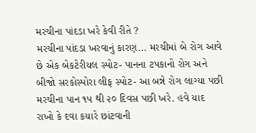મરચીના પાંદડા ખરે કેવી રીતે ?
મરચીના પાંદડા ખરવાનું કારણ… મરચીમાં બે રોગ આવે છે એક બેકટેરીયલ સ્પોટ- પાનના ટપકાનો રોગ અને બીજો સરકોસ્પોરા લીફ સ્પોટ- આ બન્ને રોગ લાગ્યા પછી મરચીના પાન ૧૫ થી ૨૦ દિવસ પછી ખરે. હવે યાદ રાખો કે દવા કયારે છાંટવાની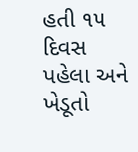હતી ૧૫ દિવસ પહેલા અને ખેડૂતો